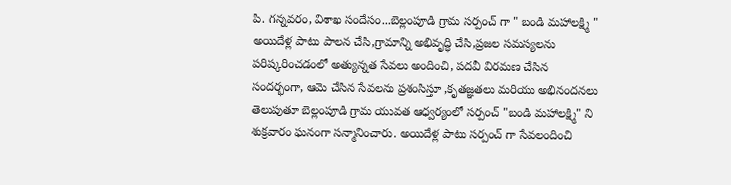పి. గన్నవరం, విశాఖ సందేసం...బెల్లంపూడి గ్రామ సర్పంచ్ గా " బండి మహాలక్ష్మి " అయిదేళ్ల పాటు పాలన చేసి,గ్రామాన్ని అభివృద్ధి చేసి,ప్రజల సమస్యలను పరిష్కరించడంలో అత్యున్నత సేవలు అందించి, పదవీ విరమణ చేసిన సందర్భంగా, ఆమె చేసిన సేవలను ప్రశంసిస్తూ ,కృతజ్ఞతలు మరియు అభినందనలు తెలుపుతూ బెల్లంపూడి గ్రామ యువత ఆధ్వర్యంలో సర్పంచ్ "బండి మహాలక్ష్మి" ని శుక్రవారం ఘనంగా సన్మానించారు. అయిదేళ్ల పాటు సర్పంచ్ గా సేవలందించి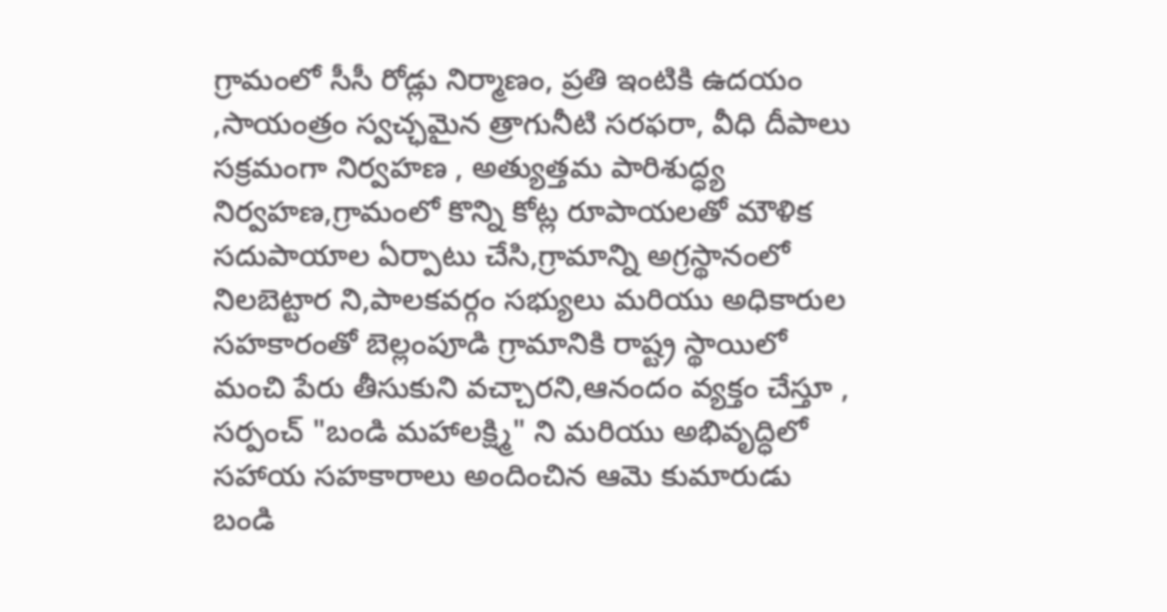గ్రామంలో సీసీ రోడ్లు నిర్మాణం, ప్రతి ఇంటికి ఉదయం ,సాయంత్రం స్వచ్ఛమైన త్రాగునీటి సరఫరా, వీధి దీపాలు సక్రమంగా నిర్వహణ , అత్యుత్తమ పారిశుద్ధ్య నిర్వహణ,గ్రామంలో కొన్ని కోట్ల రూపాయలతో మౌళిక సదుపాయాల ఏర్పాటు చేసి,గ్రామాన్ని అగ్రస్థానంలో నిలబెట్టార ని,పాలకవర్గం సభ్యులు మరియు అధికారుల సహకారంతో బెల్లంపూడి గ్రామానికి రాష్ట్ర స్థాయిలో మంచి పేరు తీసుకుని వచ్చారని,ఆనందం వ్యక్తం చేస్తూ , సర్పంచ్ "బండి మహాలక్ష్మి" ని మరియు అభివృద్ధిలో సహాయ సహకారాలు అందించిన ఆమె కుమారుడు బండి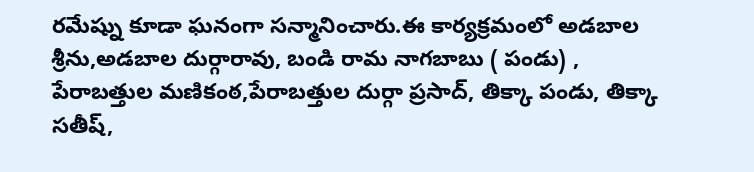రమేష్ను కూడా ఘనంగా సన్మానించారు.ఈ కార్యక్రమంలో అడబాల శ్రీను,అడబాల దుర్గారావు, బండి రామ నాగబాబు ( పండు) , పేరాబత్తుల మణికంఠ,పేరాబత్తుల దుర్గా ప్రసాద్, తిక్కా పండు, తిక్కా సతీష్,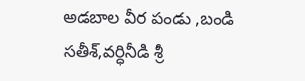అడబాల వీర పండు ,బండి సతీశ్,వర్ధినీడి శ్రీ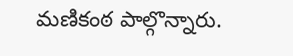మణికంఠ పాల్గొన్నారు.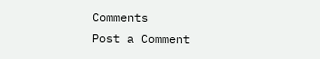Comments
Post a Comment